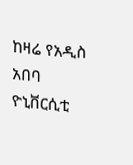ከዛሬ የአዲስ አበባ ዮኒቨርሲቲ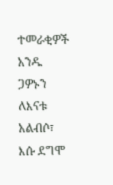ተመራቂዎች አንዱ ጋዎኑን ለእናቱ አልብሶ፣ እሱ ደግሞ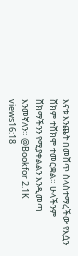እናቱ እንጨት በመሸጥ ስላስተማረችው የእሷን ሸክም ተሸክሞ ተመርቋል። ሁላችንም ሸክማችንን የሚያቀልልን እንዲመጣ እንመኛለን። @Bookfor 2.1K views16:18